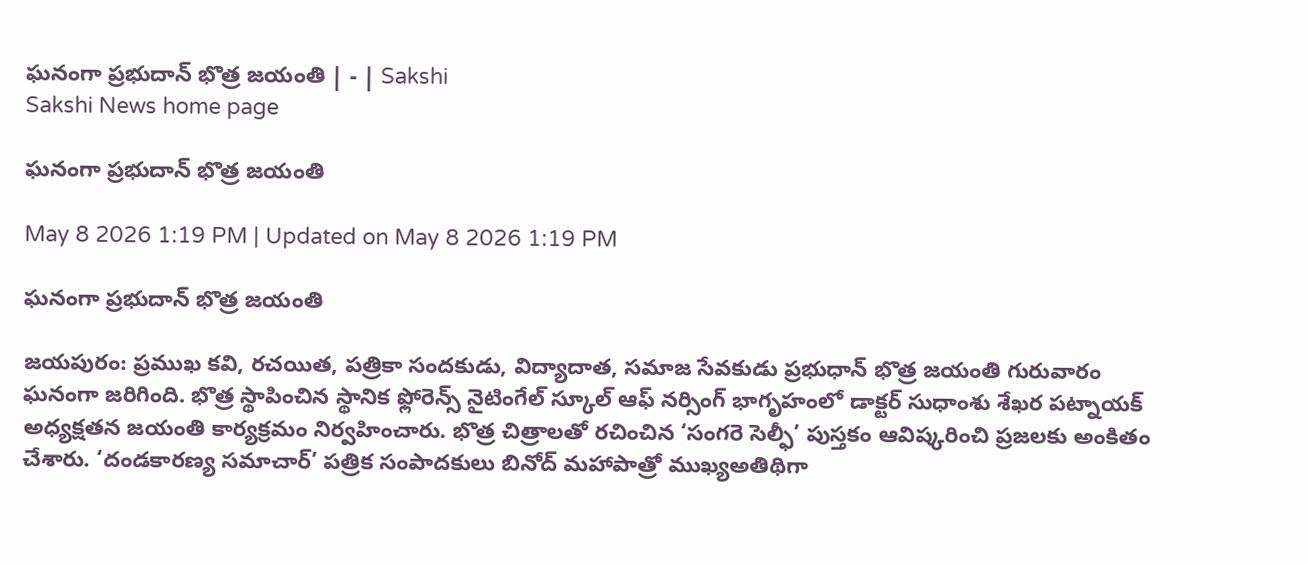ఘనంగా ప్రభుదాన్‌ భొత్ర జయంతి | - | Sakshi
Sakshi News home page

ఘనంగా ప్రభుదాన్‌ భొత్ర జయంతి

May 8 2026 1:19 PM | Updated on May 8 2026 1:19 PM

ఘనంగా ప్రభుదాన్‌ భొత్ర జయంతి

జయపురం: ప్రముఖ కవి, రచయిత, పత్రికా సందకుడు, విద్యాదాత, సమాజ సేవకుడు ప్రభుధాన్‌ భొత్ర జయంతి గురువారం ఘనంగా జరిగింది. భొత్ర స్థాపించిన స్థానిక ఫ్లోరెన్స్‌ నైటింగేల్‌ స్కూల్‌ ఆఫ్‌ నర్సింగ్‌ భాగృహంలో డాక్టర్‌ సుధాంశు శేఖర పట్నాయక్‌ అధ్యక్షతన జయంతి కార్యక్రమం నిర్వహించారు. భొత్ర చిత్రాలతో రచించిన ‘సంగరె సెల్ఫీ’ పుస్తకం ఆవిష్కరించి ప్రజలకు అంకితం చేశారు. ‘దండకారణ్య సమాచార్‌’ పత్రిక సంపాదకులు బినోద్‌ మహాపాత్రో ముఖ్యఅతిథిగా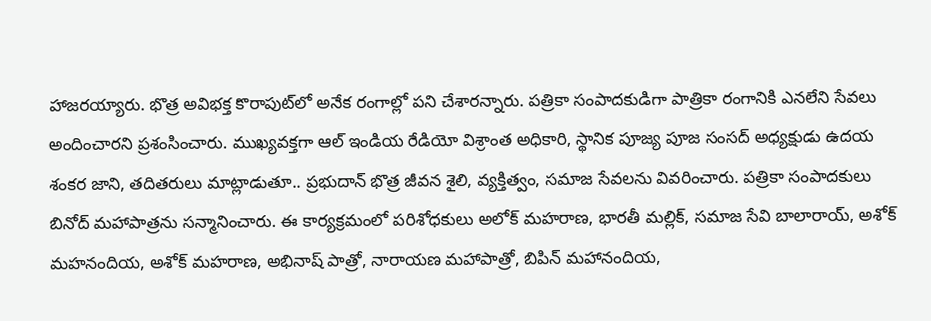హాజరయ్యారు. భొత్ర అవిభక్త కొరాపుట్‌లో అనేక రంగాల్లో పని చేశారన్నారు. పత్రికా సంపాదకుడిగా పాత్రికా రంగానికి ఎనలేని సేవలు అందించారని ప్రశంసించారు. ముఖ్యవక్తగా ఆల్‌ ఇండియ రేడియో విశ్రాంత అధికారి, స్థానిక పూజ్య పూజ సంసద్‌ అధ్యక్షుడు ఉదయ శంకర జాని, తదితరులు మాట్లాడుతూ.. ప్రభుదాన్‌ భొత్ర జీవన శైలి, వ్యక్తిత్వం, సమాజ సేవలను వివరించారు. పత్రికా సంపాదకులు బినోద్‌ మహాపాత్రను సన్మానించారు. ఈ కార్యక్రమంలో పరిశోధకులు అలోక్‌ మహరాణ, భారతీ మల్లిక్‌, సమాజ సేవి బాలారాయ్‌, అశోక్‌ మహనందియ, అశోక్‌ మహరాణ, అభినాష్‌ పాత్రో, నారాయణ మహాపాత్రో, బిపిన్‌ మహానందియ,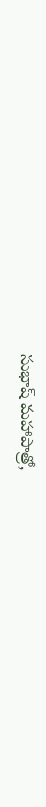సుభాష్‌ మహాపాత్రో,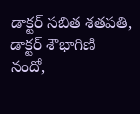డాక్టర్‌ సబిత శతపతి, డాక్టర్‌ శౌభాగిణి నందో,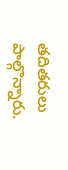తదితరులు పాల్గొన్నారు.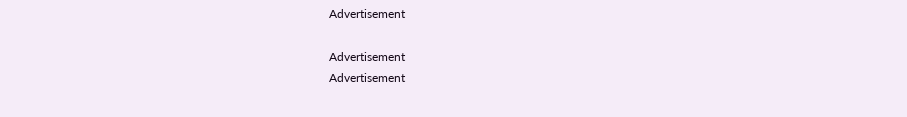Advertisement

Advertisement
Advertisement